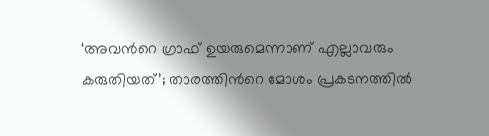‘അവന്‍റെ ഗ്രാഫ് ഉയരുമെന്നാണ് എല്ലാവരും കരുതിയത്’; താരത്തിന്‍റെ മോശം പ്രകടനത്തില്‍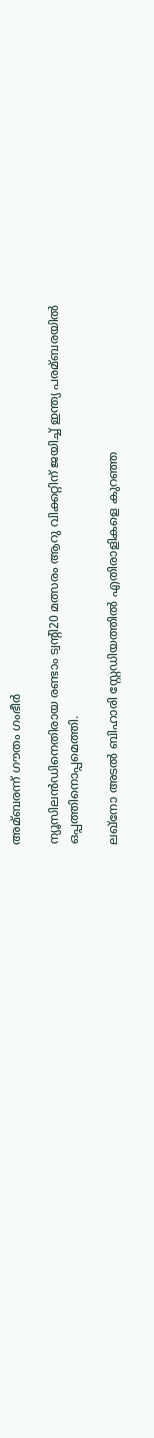അമ്ബരന്ന് ഗൗതം ഗംഭീര്‍

ന്യൂസിലന്‍ഡിനെതിരായ രണ്ടാം ട്വന്‍റി20 മത്സരം ആറു വിക്കറ്റിന് ജയിച്ച്‌ ഇന്ത്യ പരമ്ബരയില്‍ ഒപ്പത്തിനൊപ്പമെത്തി.

ലഖ്നോ അടല്‍ ബിഹാരി സ്റ്റേഡിയത്തില്‍ എതിരാളികളെ കുറഞ്ഞ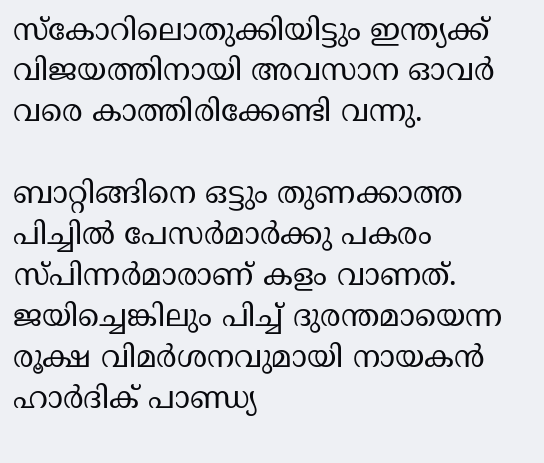സ്കോറിലൊതുക്കിയിട്ടും ഇന്ത്യക്ക് വിജയത്തിനായി അവസാന ഓവര്‍ വരെ കാത്തിരിക്കേണ്ടി വന്നു.

ബാറ്റിങ്ങിനെ ഒട്ടും തുണക്കാത്ത പിച്ചില്‍ പേസര്‍മാര്‍ക്കു പകരം സ്പിന്നര്‍മാരാണ് കളം വാണത്. ജയിച്ചെങ്കിലും പിച്ച്‌ ദുരന്തമായെന്ന രൂക്ഷ വിമര്‍ശനവുമായി നായകന്‍ ഹാര്‍ദിക് പാണ്ഡ്യ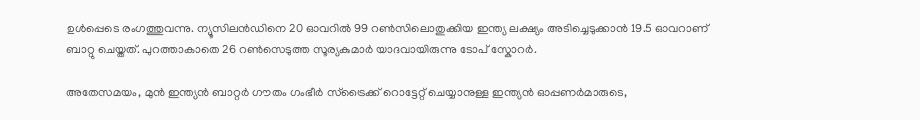ഉള്‍പ്പെടെ രംഗത്തുവന്നു. ന്യൂസിലന്‍ഡിനെ 20 ഓവറില്‍ 99 റണ്‍സിലൊതുക്കിയ ഇന്ത്യ ലക്ഷ്യം അടിച്ചെടുക്കാന്‍ 19.5 ഓവറാണ് ബാറ്റു ചെയ്തത്. പുറത്താകാതെ 26 റണ്‍സെടുത്ത സൂര്യകുമാര്‍ യാദവായിരുന്നു ടോപ് സ്കോറര്‍.

അതേസമയം, മുന്‍ ഇന്ത്യന്‍ ബാറ്റര്‍ ഗൗതം ഗംഭീര്‍ സ്ട്രൈക്ക് റൊട്ടേറ്റ് ചെയ്യാനുള്ള ഇന്ത്യന്‍ ഓപ്പണര്‍മാരുടെ,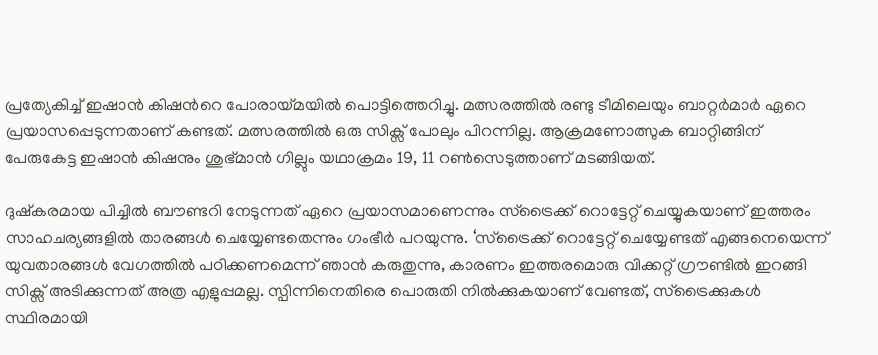പ്രത്യേകിച്ച്‌ ഇഷാന്‍ കിഷന്‍റെ പോരായ്മയില്‍ പൊട്ടിത്തെറിച്ചു. മത്സരത്തില്‍ രണ്ടു ടീമിലെയും ബാറ്റര്‍മാര്‍ ഏറെ പ്രയാസപ്പെടുന്നതാണ് കണ്ടത്. മത്സരത്തില്‍ ഒരു സിക്സ് പോലും പിറന്നില്ല. ആക്രമണോത്സുക ബാറ്റിങ്ങിന് പേരുകേട്ട ഇഷാന്‍ കിഷനും ശുഭ്മാന്‍ ഗില്ലും യഥാക്രമം 19, 11 റണ്‍സെടുത്താണ് മടങ്ങിയത്.

ദുഷ്കരമായ പിച്ചില്‍ ബൗണ്ടറി നേടുന്നത് ഏറെ പ്രയാസമാണെന്നും സ്ട്രൈക്ക് റൊട്ടേറ്റ് ചെയ്യുകയാണ് ഇത്തരം സാഹചര്യങ്ങളില്‍ താരങ്ങള്‍ ചെയ്യേണ്ടതെന്നും ഗംഭീര്‍ പറയുന്നു. ‘സ്ട്രൈക്ക് റൊട്ടേറ്റ് ചെയ്യേണ്ടത് എങ്ങനെയെന്ന് യുവതാരങ്ങള്‍ വേഗത്തില്‍ പഠിക്കണമെന്ന് ഞാന്‍ കരുതുന്നു, കാരണം ഇത്തരമൊരു വിക്കറ്റ് ഗ്രൗണ്ടില്‍ ഇറങ്ങി സിക്സ് അടിക്കുന്നത് അത്ര എളുപ്പമല്ല. സ്പിന്നിനെതിരെ പൊരുതി നില്‍ക്കുകയാണ് വേണ്ടത്, സ്‌ട്രൈക്കുകള്‍ സ്ഥിരമായി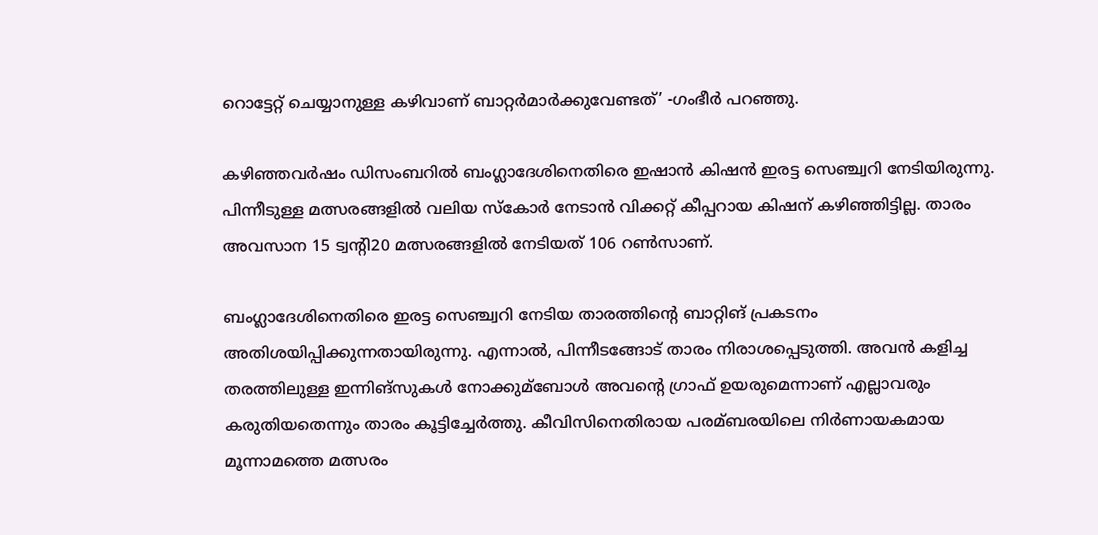റൊട്ടേറ്റ് ചെയ്യാനുള്ള കഴിവാണ് ബാറ്റര്‍മാര്‍ക്കുവേണ്ടത്’ -ഗംഭീര്‍ പറഞ്ഞു.

കഴിഞ്ഞവര്‍ഷം ഡിസംബറില്‍ ബംഗ്ലാദേശിനെതിരെ ഇഷാന്‍ കിഷന്‍ ഇരട്ട സെഞ്ച്വറി നേടിയിരുന്നു. പിന്നീടുള്ള മത്സരങ്ങളില്‍ വലിയ സ്കോര്‍ നേടാന്‍ വിക്കറ്റ് കീപ്പറായ കിഷന് കഴിഞ്ഞിട്ടില്ല. താരം അവസാന 15 ട്വന്‍റി20 മത്സരങ്ങളില്‍ നേടിയത് 106 റണ്‍സാണ്.

ബംഗ്ലാദേശിനെതിരെ ഇരട്ട സെഞ്ച്വറി നേടിയ താരത്തിന്‍റെ ബാറ്റിങ് പ്രകടനം അതിശയിപ്പിക്കുന്നതായിരുന്നു. എന്നാല്‍, പിന്നീടങ്ങോട് താരം നിരാശപ്പെടുത്തി. അവന്‍ കളിച്ച തരത്തിലുള്ള ഇന്നിങ്സുകള്‍ നോക്കുമ്ബോള്‍ അവന്റെ ഗ്രാഫ് ഉയരുമെന്നാണ് എല്ലാവരും കരുതിയതെന്നും താരം കൂട്ടിച്ചേര്‍ത്തു. കീവിസിനെതിരായ പരമ്ബരയിലെ നിര്‍ണായകമായ മൂന്നാമത്തെ മത്സരം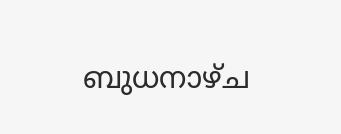ബുധനാഴ്ച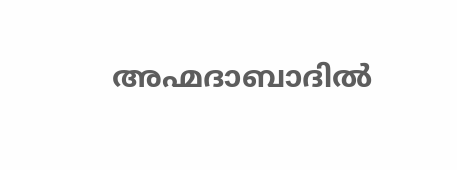അഹ്മദാബാദില്‍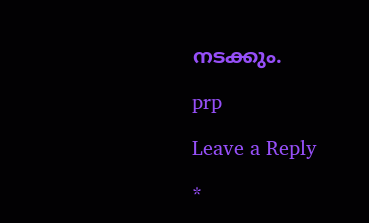നടക്കും.

prp

Leave a Reply

*